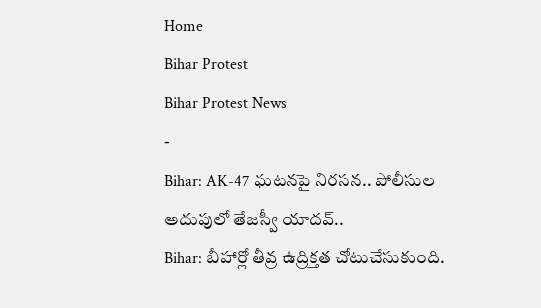Home
Bihar Protest
Bihar Protest News
-
Bihar: AK-47 ఘటనపై నిరసన.. పోలీసుల అదుపులో తేజస్వీ యాదవ్..
Bihar: బీహార్లో తీవ్ర ఉద్రిక్తత చోటుచేసుకుంది.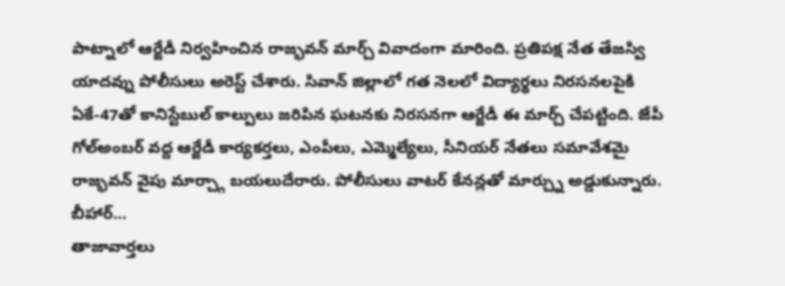పాట్నాలో ఆర్జేడీ నిర్వహించిన రాజ్భవన్ మార్చ్ వివాదంగా మారింది. ప్రతిపక్ష నేత తేజస్వి యాదవ్ను పోలీసులు అరెస్ట్ చేశారు. సివాన్ జిల్లాలో గత నెలలో విద్యార్థలు నిరసనలపైకి ఏకే-47తో కానిస్టేబుల్ కాల్పులు జరిపిన ఘటనకు నిరసనగా ఆర్జేడీ ఈ మార్చ్ చేపట్టింది. జేపీ గోల్అంబర్ వద్ద ఆర్జేడీ కార్యకర్తలు, ఎంపీలు, ఎమ్మెల్యేలు, సీనియర్ నేతలు సమావేశమై రాజ్భవన్ వైపు మార్చ్గా బయలుదేరారు. పోలీసులు వాటర్ కేనన్లతో మార్చ్ను అడ్డుకున్నారు. బీహార్…
తాజావార్తలు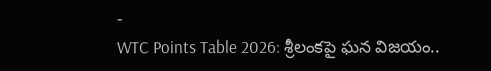-
WTC Points Table 2026: శ్రీలంకపై ఘన విజయం..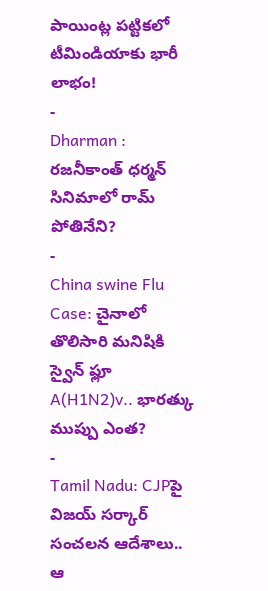పాయింట్ల పట్టికలో టీమిండియాకు భారీ లాభం!
-
Dharman : రజనీకాంత్ ధర్మన్ సినిమాలో రామ్ పోతినేని?
-
China swine Flu Case: చైనాలో తొలిసారి మనిషికి స్వైన్ ఫ్లూ A(H1N2)v.. భారత్కు ముప్పు ఎంత?
-
Tamil Nadu: CJPపై విజయ్ సర్కార్ సంచలన ఆదేశాలు.. ఆ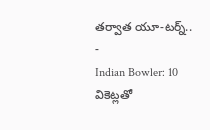తర్వాత యూ-టర్న్..
-
Indian Bowler: 10 వికెట్లతో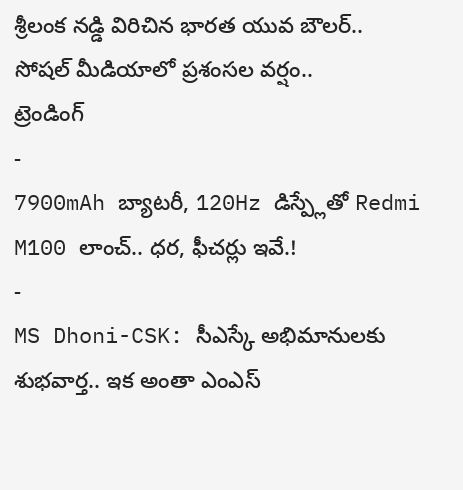శ్రీలంక నడ్డి విరిచిన భారత యువ బౌలర్.. సోషల్ మీడియాలో ప్రశంసల వర్షం..
ట్రెండింగ్
-
7900mAh బ్యాటరీ, 120Hz డిస్ప్లేతో Redmi M100 లాంచ్.. ధర, ఫీచర్లు ఇవే.!
-
MS Dhoni-CSK: సీఎస్కే అభిమానులకు శుభవార్త.. ఇక అంతా ఎంఎస్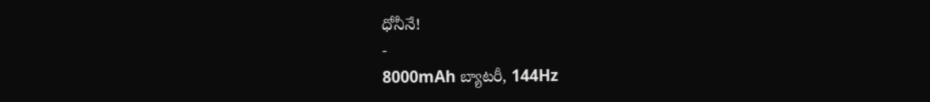ధోనీనే!
-
8000mAh బ్యాటరీ, 144Hz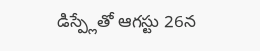డిస్ప్లేతో ఆగస్టు 26న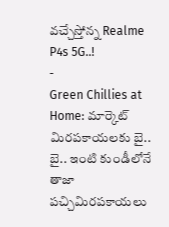వచ్చేస్తోన్న Realme P4s 5G..!
-
Green Chillies at Home: మార్కెట్ మిరపకాయలకు బై.. బై.. ఇంటి కుండీలోనే తాజా పచ్చిమిరపకాయలు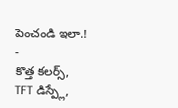పెంచండి ఇలా.!
-
కొత్త కలర్స్, TFT డిస్ప్లే,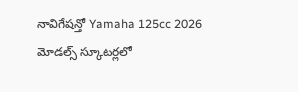నావిగేషన్తో Yamaha 125cc 2026 మోడల్స్ స్కూటర్లలో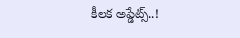కీలక అప్డేట్స్..!